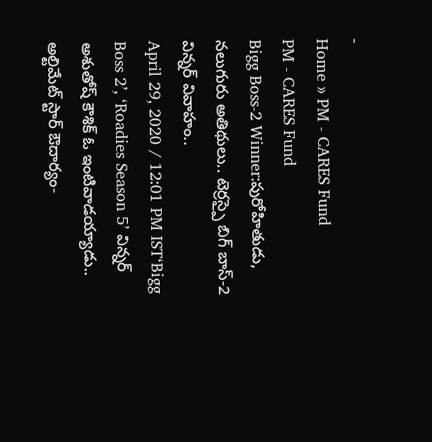-
Home » PM - CARES Fund
PM - CARES Fund
Bigg Boss-2 Winner:పురోహితుడు, నలుగురు అతిథులు.. టెర్రస్పై బిగ్ బాస్-2 విన్నర్ వివాహం..
April 29, 2020 / 12:01 PM IST‘Bigg Boss 2’, ‘Roadies Season 5’ విన్నర్ అశుతోష్ కౌశిక్ ఓ ఇంటివాడయ్యాడు..
అల్టిమేట్ స్టార్ ఔదార్యం-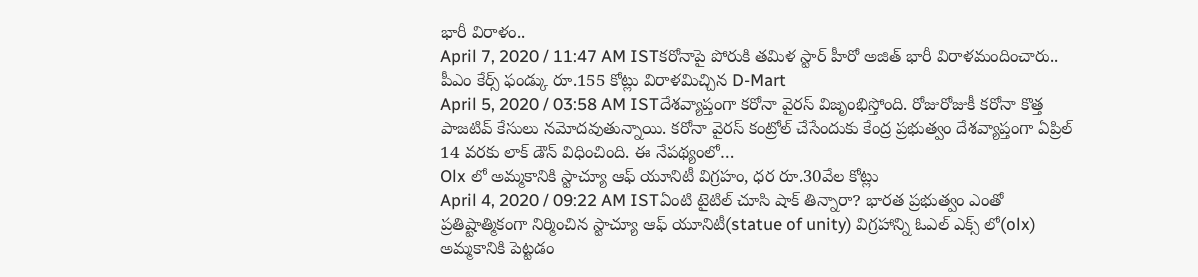భారీ విరాళం..
April 7, 2020 / 11:47 AM ISTకరోనాపై పోరుకి తమిళ స్టార్ హీరో అజిత్ భారీ విరాళమందించారు..
పీఎం కేర్స్ ఫండ్కు రూ.155 కోట్లు విరాళమిచ్చిన D-Mart
April 5, 2020 / 03:58 AM ISTదేశవ్యాప్తంగా కరోనా వైరస్ విజృంభిస్తోంది. రోజురోజుకీ కరోనా కొత్త పాజటివ్ కేసులు నమోదవుతున్నాయి. కరోనా వైరస్ కంట్రోల్ చేసేందుకు కేంద్ర ప్రభుత్వం దేశవ్యాప్తంగా ఏప్రిల్ 14 వరకు లాక్ డౌన్ విధించింది. ఈ నేపథ్యంలో…
Olx లో అమ్మకానికి స్టాచ్యూ ఆఫ్ యూనిటీ విగ్రహం, ధర రూ.30వేల కోట్లు
April 4, 2020 / 09:22 AM ISTఏంటి టైటిల్ చూసి షాక్ తిన్నారా? భారత ప్రభుత్వం ఎంతో ప్రతిష్టాత్మికంగా నిర్మించిన స్టాచ్యూ ఆఫ్ యూనిటీ(statue of unity) విగ్రహాన్ని ఓఎల్ ఎక్స్ లో(olx) అమ్మకానికి పెట్టడం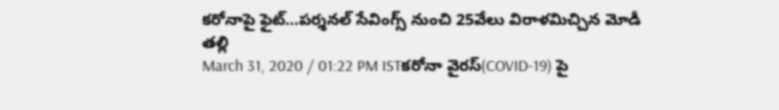కరోనాపై ఫైట్…పర్శనల్ సేవింగ్స్ నుంచి 25వేలు విరాళమిచ్చిన మోడీ తల్లి
March 31, 2020 / 01:22 PM ISTకరోనా వైరస్(COVID-19) పై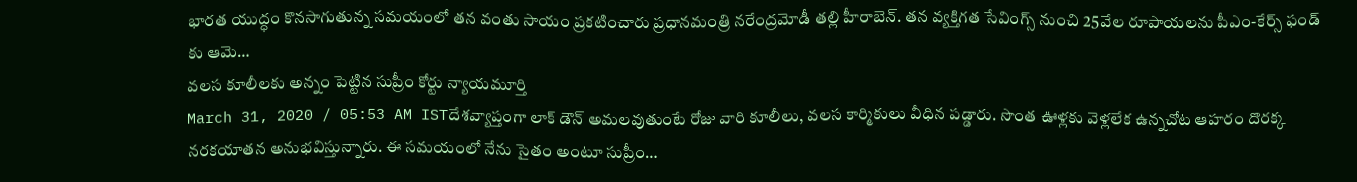భారత యుద్ధం కొనసాగుతున్న సమయంలో తన వంతు సాయం ప్రకటించారు ప్రధానమంత్రి నరేంద్రమోడీ తల్లి హీరాబెన్. తన వ్యక్తిగత సేవింగ్స్ నుంచి 25వేల రూపాయలను పీఎం-కేర్స్ ఫండ్ కు ఆమె…
వలస కూలీలకు అన్నం పెట్టిన సుప్రీం కోర్టు న్యాయమూర్తి
March 31, 2020 / 05:53 AM ISTదేశవ్యాప్తంగా లాక్ డౌన్ అమలవుతుంటే రోజు వారి కూలీలు, వలస కార్మికులు వీధిన పడ్డారు. సొంత ఊళ్లకు వెళ్లలేక ఉన్నచోట ఆహరం దొరక్క నరకయాతన అనుభవిస్తున్నారు. ఈ సమయంలో నేను సైతం అంటూ సుప్రీం…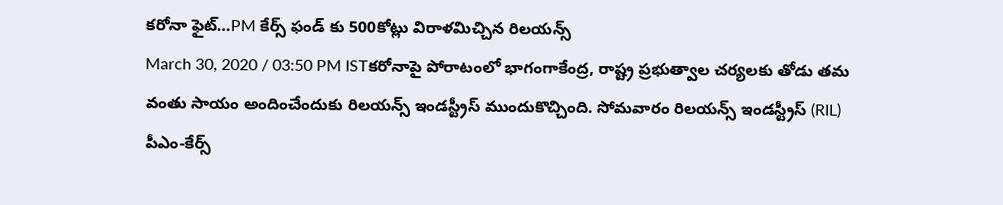కరోనా ఫైట్…PM కేర్స్ ఫండ్ కు 500కోట్లు విరాళమిచ్చిన రిలయన్స్
March 30, 2020 / 03:50 PM ISTకరోనాపై పోరాటంలో భాగంగాకేంద్ర, రాష్ట్ర ప్రభుత్వాల చర్యలకు తోడు తమ వంతు సాయం అందించేందుకు రిలయన్స్ ఇండస్ట్రీస్ ముందుకొచ్చింది. సోమవారం రిలయన్స్ ఇండస్ట్రీస్ (RIL) పీఎం-కేర్స్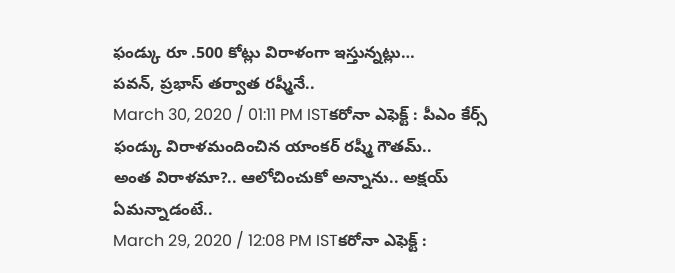ఫండ్కు రూ .500 కోట్లు విరాళంగా ఇస్తున్నట్లు…
పవన్, ప్రభాస్ తర్వాత రష్మీనే..
March 30, 2020 / 01:11 PM ISTకరోనా ఎఫెక్ట్ : పీఎం కేర్స్ ఫండ్కు విరాళమందించిన యాంకర్ రష్మీ గౌతమ్..
అంత విరాళమా?.. ఆలోచించుకో అన్నాను.. అక్షయ్ ఏమన్నాడంటే..
March 29, 2020 / 12:08 PM ISTకరోనా ఎఫెక్ట్ :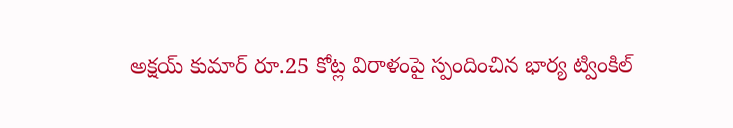అక్షయ్ కుమార్ రూ.25 కోట్ల విరాళంపై స్పందించిన భార్య ట్వింకిల్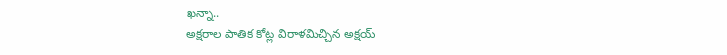ఖన్నా..
అక్షరాల పాతిక కోట్ల విరాళమిచ్చిన అక్షయ్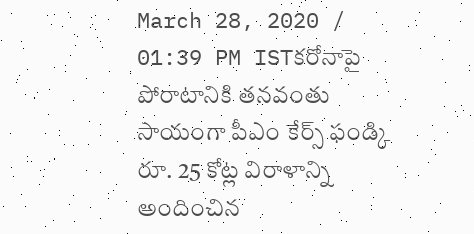March 28, 2020 / 01:39 PM ISTకరోనాపై పోరాటానికి తనవంతు సాయంగా పీఎం కేర్స్ ఫండ్కి రూ. 25 కోట్ల విరాళాన్ని అందించిన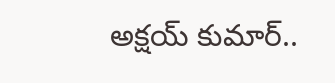అక్షయ్ కుమార్..